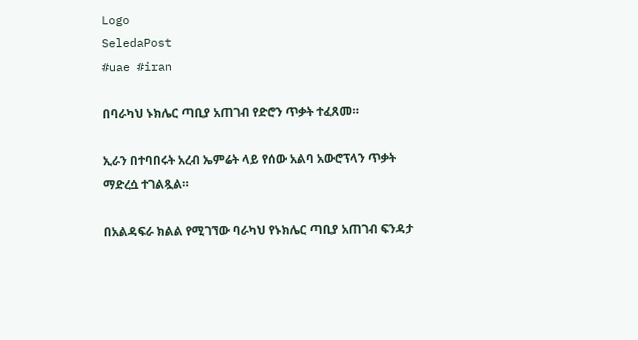Logo
SeledaPost
#uae #iran

በባራካህ ኑክሌር ጣቢያ አጠገብ የድሮን ጥቃት ተፈጸመ።

ኢራን በተባበሩት አረብ ኤምሬት ላይ የሰው አልባ አውሮፕላን ጥቃት ማድረሷ ተገልጿል።

በአልዳፍራ ክልል የሚገኘው ባራካህ የኑክሌር ጣቢያ አጠገብ ፍንዳታ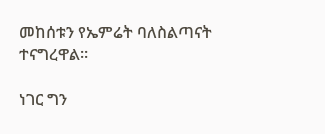መከሰቱን የኤምሬት ባለስልጣናት ተናግረዋል።

ነገር ግን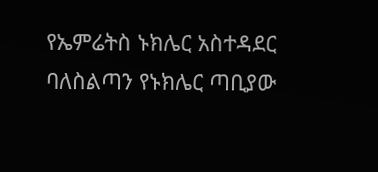የኤምሬትስ ኑክሌር አስተዳደር ባለስልጣን የኑክሌር ጣቢያው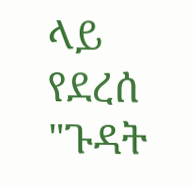ላይ የደረሰ "ጉዳት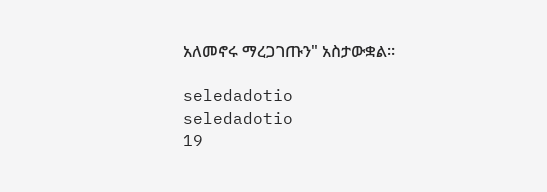አለመኖሩ ማረጋገጡን" አስታውቋል።

seledadotio
seledadotio
19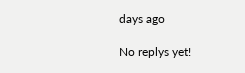days ago

No replys yet!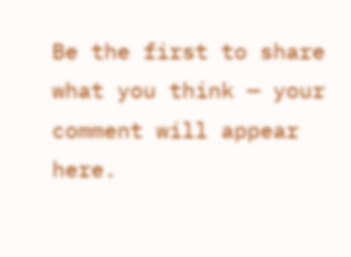Be the first to share what you think — your comment will appear here.